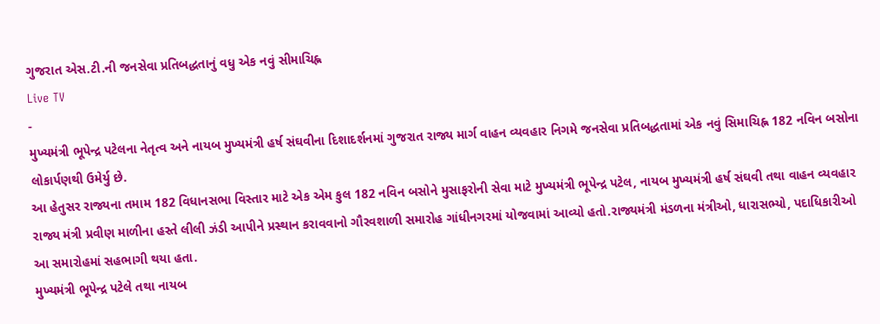ગુજરાત એસ.ટી.ની જનસેવા પ્રતિબદ્ધતાનું વધુ એક નવું સીમાચિહ્ન
Live TV
-
મુખ્યમંત્રી ભૂપેન્દ્ર પટેલના નેતૃત્વ અને નાયબ મુખ્યમંત્રી હર્ષ સંઘવીના દિશાદર્શનમાં ગુજરાત રાજ્ય માર્ગ વાહન વ્યવહાર નિગમે જનસેવા પ્રતિબદ્ધતામાં એક નવું સિમાચિહ્ન 182 નવિન બસોના લોકાર્પણથી ઉમેર્યુ છે.
આ હેતુસર રાજ્યના તમામ 182 વિધાનસભા વિસ્તાર માટે એક એમ કુલ 182 નવિન બસોને મુસાફરોની સેવા માટે મુખ્યમંત્રી ભૂપેન્દ્ર પટેલ, નાયબ મુખ્યમંત્રી હર્ષ સંઘવી તથા વાહન વ્યવહાર રાજ્ય મંત્રી પ્રવીણ માળીના હસ્તે લીલી ઝંડી આપીને પ્રસ્થાન કરાવવાનો ગૌરવશાળી સમારોહ ગાંધીનગરમાં યોજવામાં આવ્યો હતો.રાજ્યમંત્રી મંડળના મંત્રીઓ, ધારાસભ્યો, પદાધિકારીઓ આ સમારોહમાં સહભાગી થયા હતા.
મુખ્યમંત્રી ભૂપેન્દ્ર પટેલે તથા નાયબ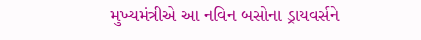મુખ્યમંત્રીએ આ નવિન બસોના ડ્રાયવર્સને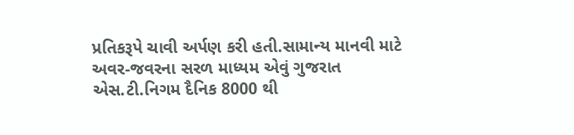પ્રતિકરૂપે ચાવી અર્પણ કરી હતી.સામાન્ય માનવી માટે અવર-જવરના સરળ માધ્યમ એવું ગુજરાત એસ.ટી.નિગમ દૈનિક 8000 થી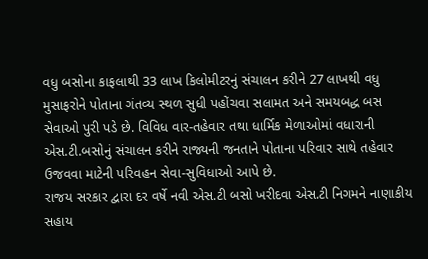વધુ બસોના કાફલાથી 33 લાખ કિલોમીટરનું સંચાલન કરીને 27 લાખથી વધુ મુસાફરોને પોતાના ગંતવ્ય સ્થળ સુધી પહોંચવા સલામત અને સમયબદ્ધ બસ સેવાઓ પુરી પડે છે. વિવિધ વાર-તહેવાર તથા ધાર્મિક મેળાઓમાં વધારાની એસ.ટી.બસોનું સંચાલન કરીને રાજ્યની જનતાને પોતાના પરિવાર સાથે તહેવાર ઉજવવા માટેની પરિવહન સેવા-સુવિધાઓ આપે છે.
રાજય સરકાર દ્વારા દર વર્ષે નવી એસ.ટી બસો ખરીદવા એસ.ટી નિગમને નાણાકીય સહાય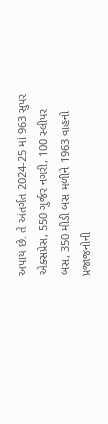અપાય છે. તે અંતર્ગત 2024-25 માં 963 સુપર એક્સપ્રેસ, 550 ગુર્જર નગરી, 100 સ્લીપર બસ, 350 મીડી બસ મળીને 1963 વાહનો પ્રજાજનોની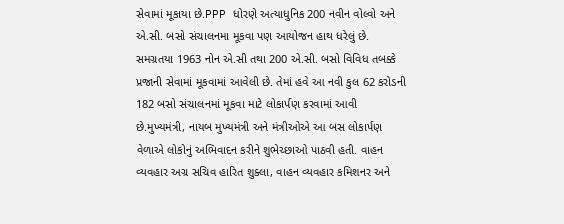સેવામાં મૂકાયા છે.PPP ધોરણે અત્યાધુનિક 200 નવીન વોલ્વો અને એ.સી. બસો સંચાલનમા મૂકવા પણ આયોજન હાથ ધરેલું છે. સમગ્રતયા 1963 નોન એ.સી તથા 200 એ.સી. બસો વિવિધ તબક્કે પ્રજાની સેવામાં મૂકવામાં આવેલી છે. તેમાં હવે આ નવી કુલ 62 કરોડની 182 બસો સંચાલનમાં મૂકવા માટે લોકાર્પણ કરવામાં આવી છે.મુખ્યમંત્રી, નાયબ મુખ્યમંત્રી અને મંત્રીઓએ આ બસ લોકાર્પણ વેળાએ લોકોનું અભિવાદન કરીને શુભેચ્છાઓ પાઠવી હતી. વાહન વ્યવહાર અગ્ર સચિવ હારિત શુક્લા, વાહન વ્યવહાર કમિશનર અને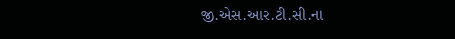જી.એસ.આર.ટી.સી.ના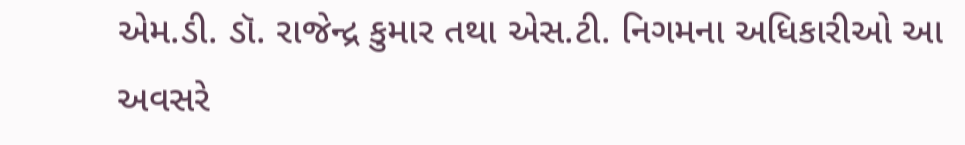એમ.ડી. ડૉ. રાજેન્દ્ર કુમાર તથા એસ.ટી. નિગમના અધિકારીઓ આ અવસરે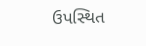ઉપસ્થિત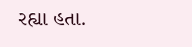રહ્યા હતા.